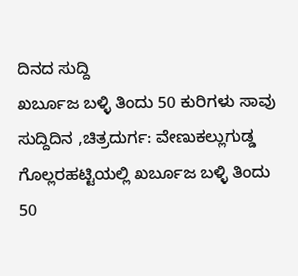ದಿನದ ಸುದ್ದಿ
ಖರ್ಬೂಜ ಬಳ್ಳಿ ತಿಂದು 50 ಕುರಿಗಳು ಸಾವು
ಸುದ್ದಿದಿನ ,ಚಿತ್ರದುರ್ಗ: ವೇಣುಕಲ್ಲುಗುಡ್ಡ ಗೊಲ್ಲರಹಟ್ಟಿಯಲ್ಲಿ ಖರ್ಬೂಜ ಬಳ್ಳಿ ತಿಂದು 50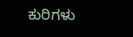ಕುರಿಗಳು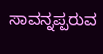ಸಾವನ್ನಪ್ಪರುವ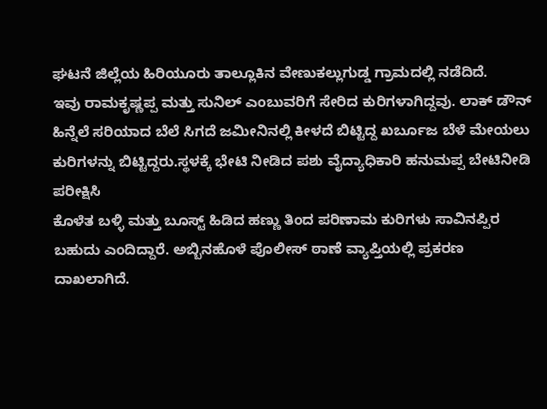ಘಟನೆ ಜಿಲ್ಲೆಯ ಹಿರಿಯೂರು ತಾಲ್ಲೂಕಿನ ವೇಣುಕಲ್ಲುಗುಡ್ಡ ಗ್ರಾಮದಲ್ಲಿ ನಡೆದಿದೆ.
ಇವು ರಾಮಕೃಷ್ಣಪ್ಪ ಮತ್ತು ಸುನಿಲ್ ಎಂಬುವರಿಗೆ ಸೇರಿದ ಕುರಿಗಳಾಗಿದ್ದವು. ಲಾಕ್ ಡೌನ್ ಹಿನ್ನೆಲೆ ಸರಿಯಾದ ಬೆಲೆ ಸಿಗದೆ ಜಮೀನಿನಲ್ಲಿ ಕೀಳದೆ ಬಿಟ್ಟಿದ್ದ ಖರ್ಬೂಜ ಬೆಳೆ ಮೇಯಲು ಕುರಿಗಳನ್ನು ಬಿಟ್ಟಿದ್ದರು.ಸ್ಥಳಕ್ಕೆ ಭೇಟಿ ನೀಡಿದ ಪಶು ವೈದ್ಯಾಧಿಕಾರಿ ಹನುಮಪ್ಪ ಬೇಟಿನೀಡಿ ಪರೀಕ್ಷಿಸಿ
ಕೊಳೆತ ಬಳ್ಳಿ ಮತ್ತು ಬೂಸ್ಟ್ ಹಿಡಿದ ಹಣ್ಣು ತಿಂದ ಪರಿಣಾಮ ಕುರಿಗಳು ಸಾವಿನಪ್ಪಿರ ಬಹುದು ಎಂದಿದ್ದಾರೆ. ಅಬ್ಬಿನಹೊಳೆ ಪೊಲೀಸ್ ಠಾಣೆ ವ್ಯಾಪ್ತಿಯಲ್ಲಿ ಪ್ರಕರಣ ದಾಖಲಾಗಿದೆ.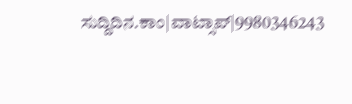ಸುದ್ದಿದಿನ.ಕಾಂ|ವಾಟ್ಸಾಪ್|9980346243